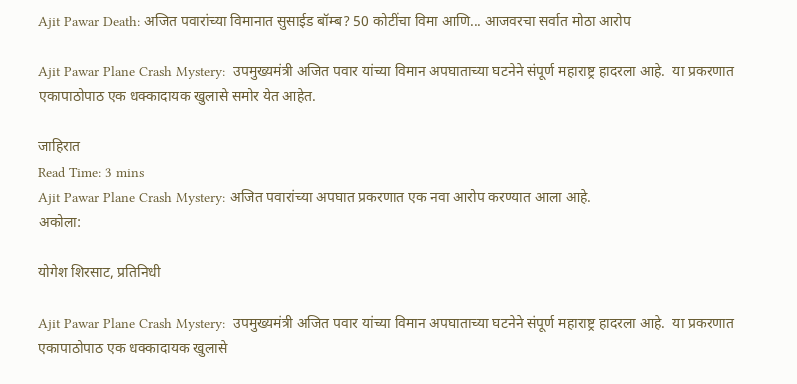Ajit Pawar Death: अजित पवारांच्या विमानात सुसाईड बॉम्ब? 50 कोटींचा विमा आणि... आजवरचा सर्वात मोठा आरोप

Ajit Pawar Plane Crash Mystery:  उपमुख्यमंत्री अजित पवार यांच्या विमान अपघाताच्या घटनेने संपूर्ण महाराष्ट्र हादरला आहे.  या प्रकरणात एकापाठोपाठ एक धक्कादायक खुलासे समोर येत आहेत.

जाहिरात
Read Time: 3 mins
Ajit Pawar Plane Crash Mystery: अजित पवारांच्या अपघात प्रकरणात एक नवा आरोप करण्यात आला आहे.
अकोला:

योगेश शिरसाट, प्रतिनिधी

Ajit Pawar Plane Crash Mystery:  उपमुख्यमंत्री अजित पवार यांच्या विमान अपघाताच्या घटनेने संपूर्ण महाराष्ट्र हादरला आहे.  या प्रकरणात एकापाठोपाठ एक धक्कादायक खुलासे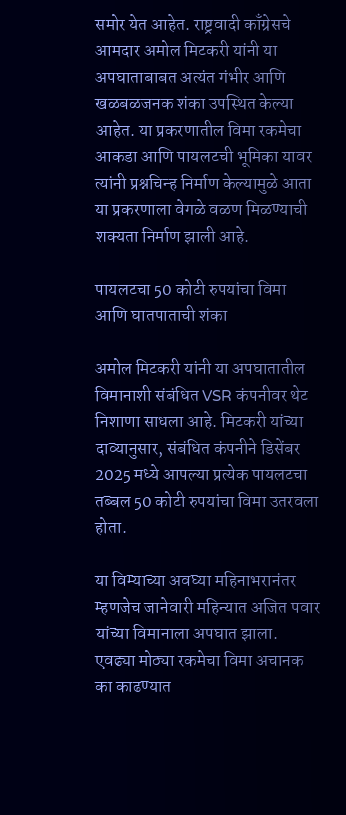समोर येत आहेत. राष्ट्रवादी काँग्रेसचे आमदार अमोल मिटकरी यांनी या अपघाताबाबत अत्यंत गंभीर आणि खळबळजनक शंका उपस्थित केल्या आहेत. या प्रकरणातील विमा रकमेचा आकडा आणि पायलटची भूमिका यावर त्यांनी प्रश्नचिन्ह निर्माण केल्यामुळे आता या प्रकरणाला वेगळे वळण मिळण्याची शक्यता निर्माण झाली आहे.

पायलटचा 50 कोटी रुपयांचा विमा आणि घातपाताची शंका

अमोल मिटकरी यांनी या अपघातातील विमानाशी संबंधित VSR कंपनीवर थेट निशाणा साधला आहे. मिटकरी यांच्या दाव्यानुसार, संबंधित कंपनीने डिसेंबर 2025 मध्ये आपल्या प्रत्येक पायलटचा तब्बल 50 कोटी रुपयांचा विमा उतरवला होता.

या विम्याच्या अवघ्या महिनाभरानंतर म्हणजेच जानेवारी महिन्यात अजित पवार यांच्या विमानाला अपघात झाला. एवढ्या मोठ्या रकमेचा विमा अचानक का काढण्यात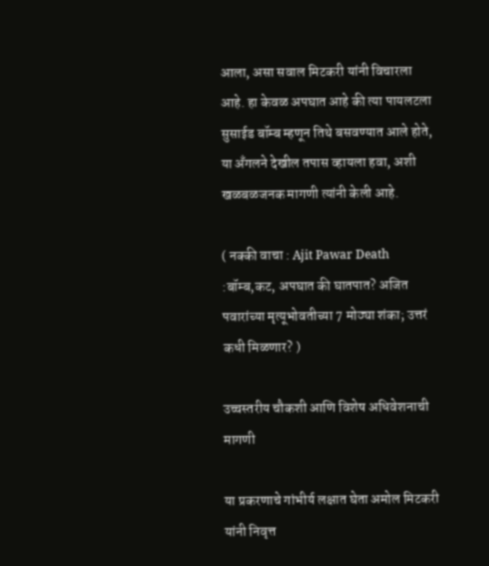आला, असा सवाल मिटकरी यांनी विचारला आहे. हा केवळ अपघात आहे की त्या पायलटला सुसाईड बॉम्ब म्हणून तिथे बसवण्यात आले होते, या अँगलने देखील तपास व्हायला हवा, अशी खळबळजनक मागणी त्यांनी केली आहे.

( नक्की वाचा : Ajit Pawar Death :बॉम्ब,कट, अपघात की घातपात? अजित पवारांच्या मृत्यूभोवतीच्या 7 मोठ्या शंका; उत्तरं कधी मिळणार? )

उच्चस्तरीय चौकशी आणि विशेष अधिवेशनाची मागणी

या प्रकरणाचे गांभीर्य लक्षात घेता अमोल मिटकरी यांनी निवृत्त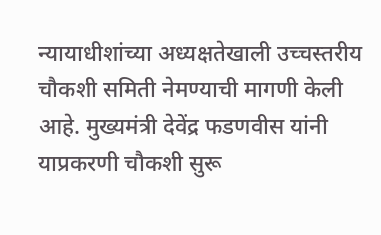न्यायाधीशांच्या अध्यक्षतेखाली उच्चस्तरीय चौकशी समिती नेमण्याची मागणी केली आहे. मुख्यमंत्री देवेंद्र फडणवीस यांनी याप्रकरणी चौकशी सुरू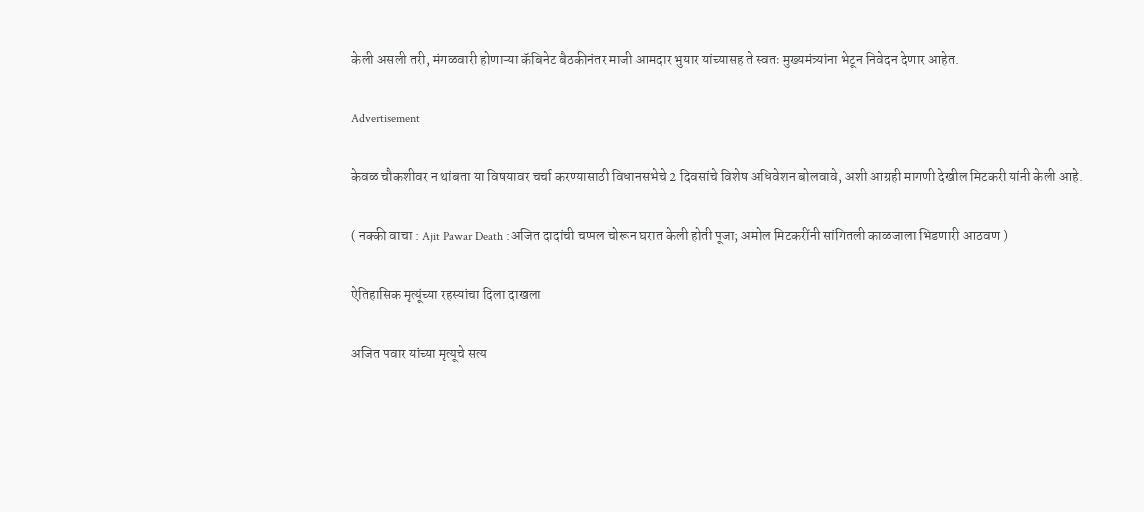केली असली तरी, मंगळवारी होणाऱ्या कॅबिनेट बैठकीनंतर माजी आमदार भुयार यांच्यासह ते स्वतः मुख्यमंत्र्यांना भेटून निवेदन देणार आहेत.

Advertisement

केवळ चौकशीवर न थांबता या विषयावर चर्चा करण्यासाठी विधानसभेचे 2 दिवसांचे विशेष अधिवेशन बोलवावे, अशी आग्रही मागणी देखील मिटकरी यांनी केली आहे.

( नक्की वाचा : Ajit Pawar Death :अजित दादांची चप्पल चोरून घरात केली होती पूजा; अमोल मिटकरींनी सांगितली काळजाला भिडणारी आठवण )

ऐतिहासिक मृत्यूंच्या रहस्यांचा दिला दाखला

अजित पवार यांच्या मृत्यूचे सत्य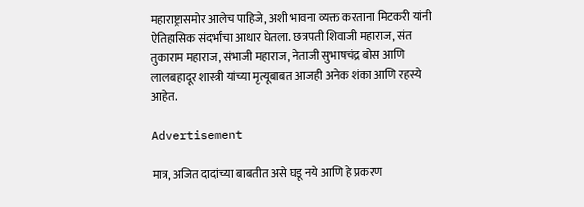महाराष्ट्रासमोर आलेच पाहिजे, अशी भावना व्यक्त करताना मिटकरी यांनी ऐतिहासिक संदर्भांचा आधार घेतला. छत्रपती शिवाजी महाराज, संत तुकाराम महाराज, संभाजी महाराज, नेताजी सुभाषचंद्र बोस आणि लालबहादूर शास्त्री यांच्या मृत्यूबाबत आजही अनेक शंका आणि रहस्ये आहेत.

Advertisement

मात्र, अजित दादांच्या बाबतीत असे घडू नये आणि हे प्रकरण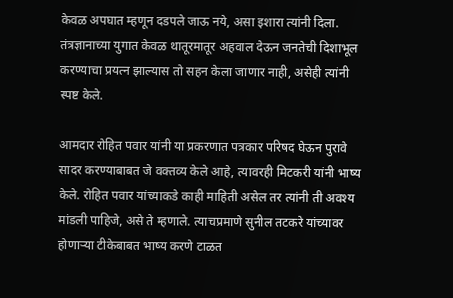केवळ अपघात म्हणून दडपले जाऊ नये, असा इशारा त्यांनी दिला. तंत्रज्ञानाच्या युगात केवळ थातूरमातूर अहवाल देऊन जनतेची दिशाभूल करण्याचा प्रयत्न झाल्यास तो सहन केला जाणार नाही, असेही त्यांनी स्पष्ट केले.

आमदार रोहित पवार यांनी या प्रकरणात पत्रकार परिषद घेऊन पुरावे सादर करण्याबाबत जे वक्तव्य केले आहे, त्यावरही मिटकरी यांनी भाष्य केले. रोहित पवार यांच्याकडे काही माहिती असेल तर त्यांनी ती अवश्य मांडली पाहिजे, असे ते म्हणाले. त्याचप्रमाणे सुनील तटकरे यांच्यावर होणाऱ्या टीकेबाबत भाष्य करणे टाळत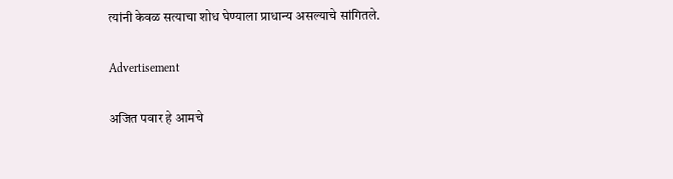त्यांनी केवळ सत्याचा शोध घेण्याला प्राधान्य असल्याचे सांगितले.

Advertisement

अजित पवार हे आमचे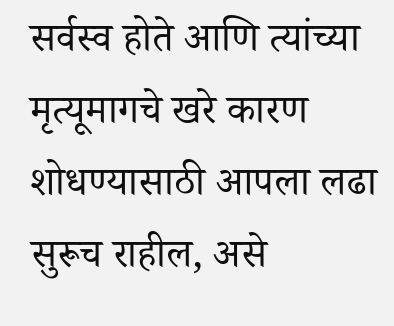सर्वस्व होते आणि त्यांच्या मृत्यूमागचे खरे कारण शोधण्यासाठी आपला लढा सुरूच राहील, असे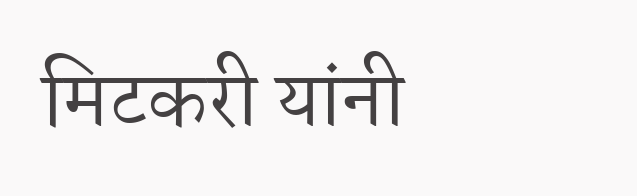मिटकरी यांनी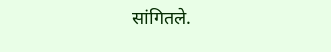सांगितले.